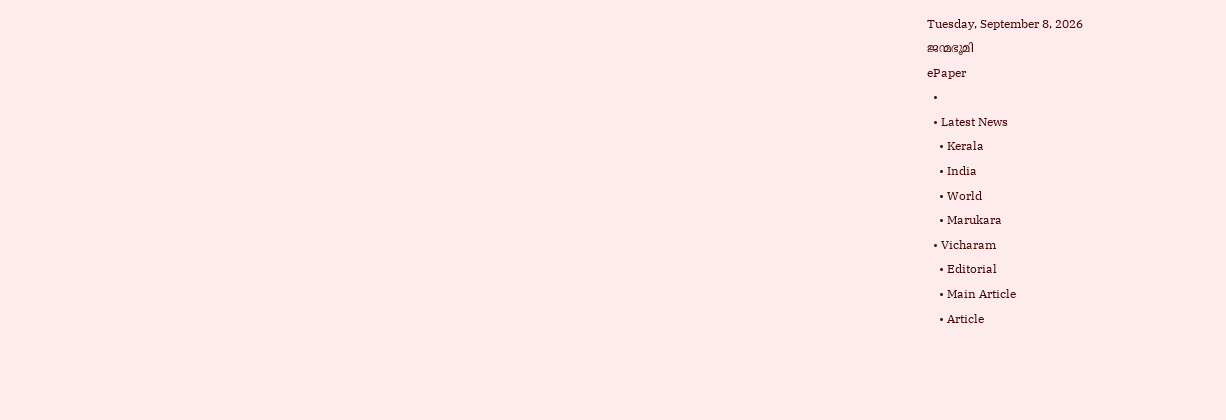Tuesday, September 8, 2026
ജന്മഭൂമി
ePaper
  •
  • Latest News
    • Kerala
    • India
    • World
    • Marukara
  • Vicharam
    • Editorial
    • Main Article
    • Article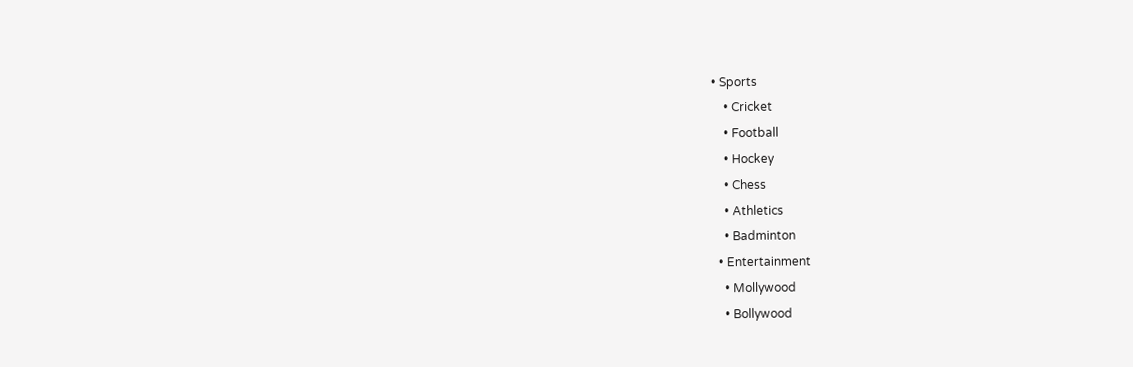• Sports
    • Cricket
    • Football
    • Hockey
    • Chess
    • Athletics
    • Badminton
  • Entertainment
    • Mollywood
    • Bollywood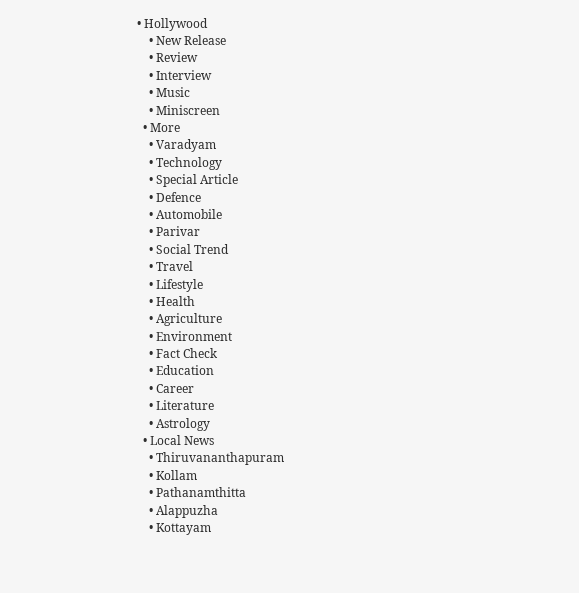• Hollywood
    • New Release
    • Review
    • Interview
    • Music
    • Miniscreen
  • More
    • Varadyam
    • Technology
    • Special Article
    • Defence
    • Automobile
    • Parivar
    • Social Trend
    • Travel
    • Lifestyle
    • Health
    • Agriculture
    • Environment
    • Fact Check
    • Education
    • Career
    • Literature
    • Astrology
  • Local News
    • Thiruvananthapuram
    • Kollam
    • Pathanamthitta
    • Alappuzha
    • Kottayam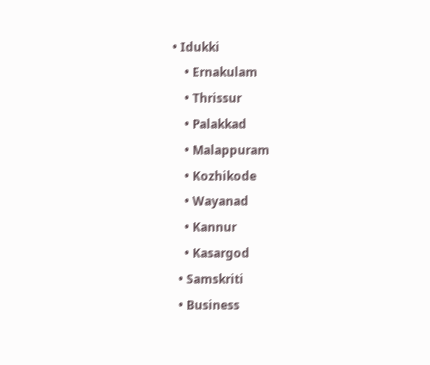• Idukki
    • Ernakulam
    • Thrissur
    • Palakkad
    • Malappuram
    • Kozhikode
    • Wayanad
    • Kannur
    • Kasargod
  • Samskriti
  • Business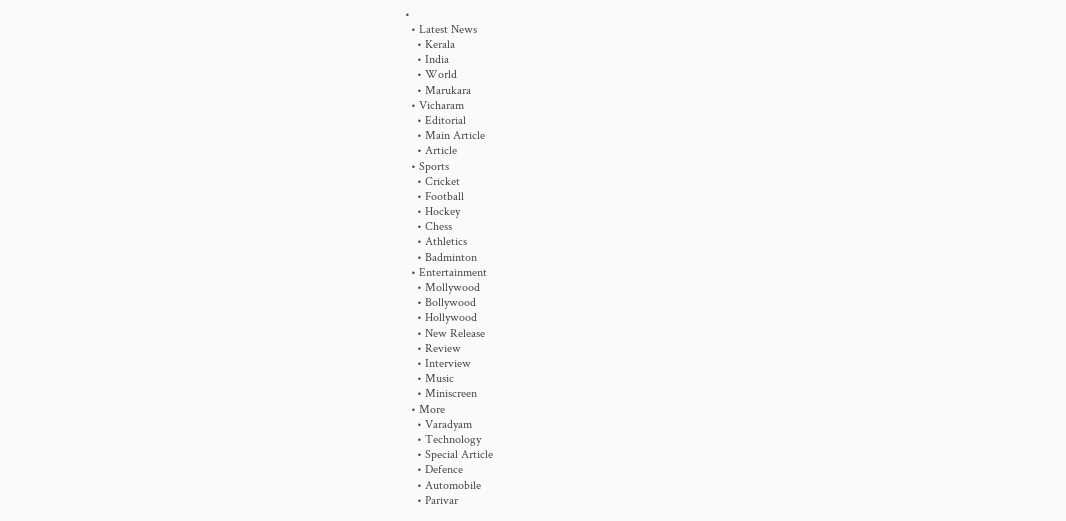•
  • Latest News
    • Kerala
    • India
    • World
    • Marukara
  • Vicharam
    • Editorial
    • Main Article
    • Article
  • Sports
    • Cricket
    • Football
    • Hockey
    • Chess
    • Athletics
    • Badminton
  • Entertainment
    • Mollywood
    • Bollywood
    • Hollywood
    • New Release
    • Review
    • Interview
    • Music
    • Miniscreen
  • More
    • Varadyam
    • Technology
    • Special Article
    • Defence
    • Automobile
    • Parivar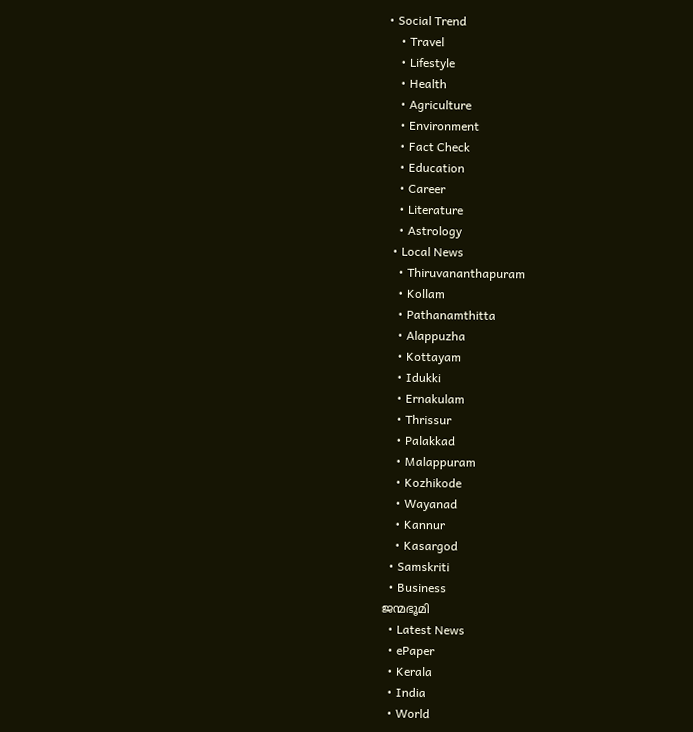• Social Trend
    • Travel
    • Lifestyle
    • Health
    • Agriculture
    • Environment
    • Fact Check
    • Education
    • Career
    • Literature
    • Astrology
  • Local News
    • Thiruvananthapuram
    • Kollam
    • Pathanamthitta
    • Alappuzha
    • Kottayam
    • Idukki
    • Ernakulam
    • Thrissur
    • Palakkad
    • Malappuram
    • Kozhikode
    • Wayanad
    • Kannur
    • Kasargod
  • Samskriti
  • Business
ജന്മഭൂമി
  • Latest News
  • ePaper
  • Kerala
  • India
  • World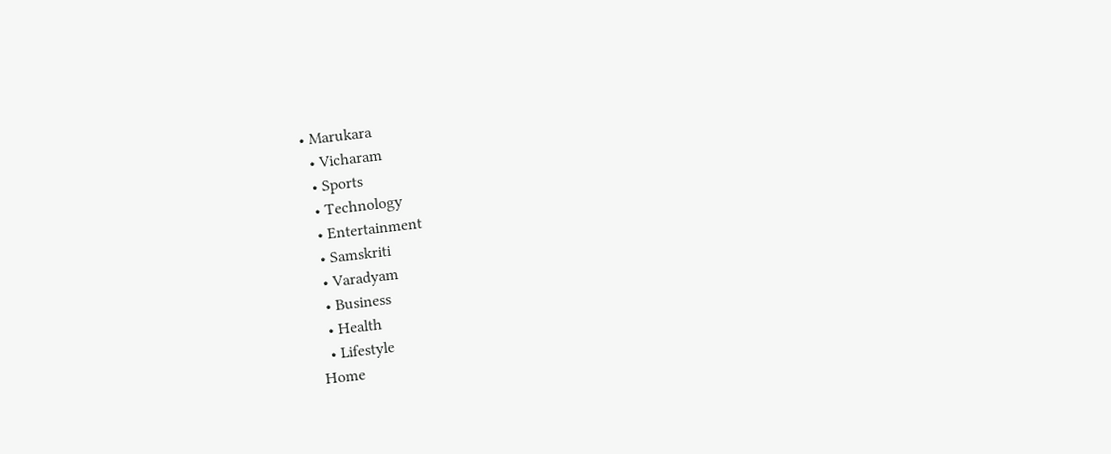• Marukara
  • Vicharam
  • Sports
  • Technology
  • Entertainment
  • Samskriti
  • Varadyam
  • Business
  • Health
  • Lifestyle
Home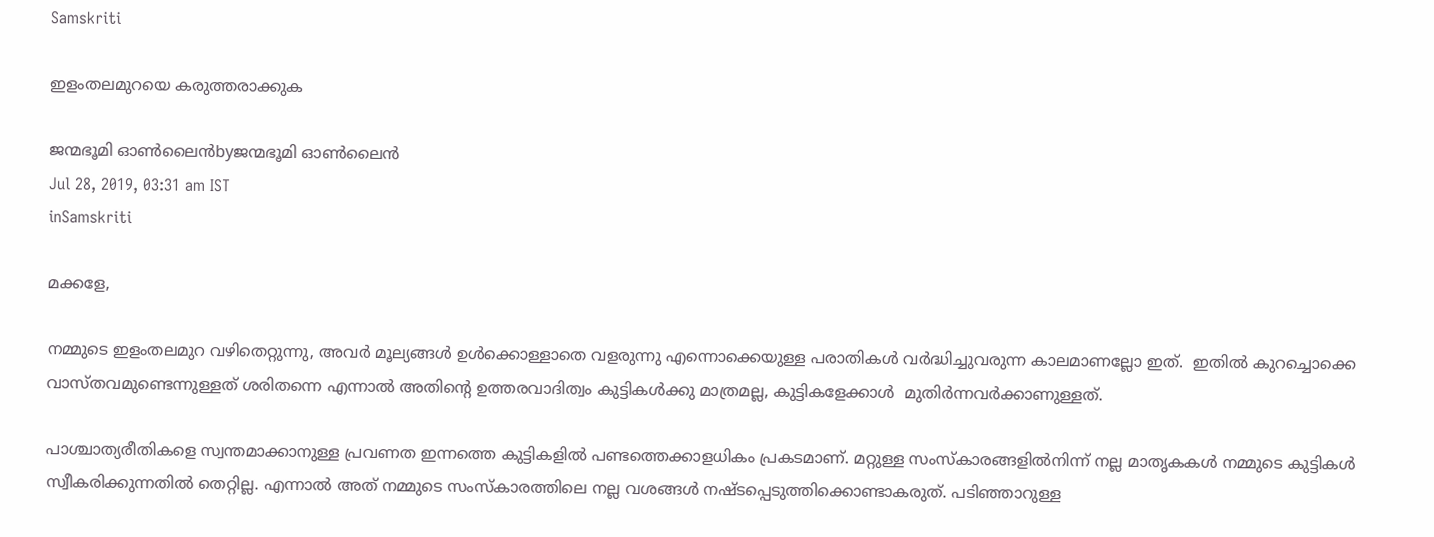Samskriti

ഇളംതലമുറയെ കരുത്തരാക്കുക

ജന്മഭൂമി ഓണ്‍ലൈന്‍byജന്മഭൂമി ഓണ്‍ലൈന്‍
Jul 28, 2019, 03:31 am IST
inSamskriti

മക്കളേ,

നമ്മുടെ ഇളംതലമുറ വഴിതെറ്റുന്നു, അവര്‍ മൂല്യങ്ങള്‍ ഉള്‍ക്കൊള്ളാതെ വളരുന്നു എന്നൊക്കെയുള്ള പരാതികള്‍ വര്‍ദ്ധിച്ചുവരുന്ന കാലമാണല്ലോ ഇത്.  ഇതില്‍ കുറച്ചൊക്കെ വാസ്തവമുണ്ടെന്നുള്ളത് ശരിതന്നെ എന്നാല്‍ അതിന്റെ ഉത്തരവാദിത്വം കുട്ടികള്‍ക്കു മാത്രമല്ല, കുട്ടികളേക്കാള്‍  മുതിര്‍ന്നവര്‍ക്കാണുള്ളത്.

പാശ്ചാത്യരീതികളെ സ്വന്തമാക്കാനുള്ള പ്രവണത ഇന്നത്തെ കുട്ടികളില്‍ പണ്ടത്തെക്കാളധികം പ്രകടമാണ്. മറ്റുള്ള സംസ്‌കാരങ്ങളില്‍നിന്ന് നല്ല മാതൃകകള്‍ നമ്മുടെ കുട്ടികള്‍ സ്വീകരിക്കുന്നതില്‍ തെറ്റില്ല. എന്നാല്‍ അത് നമ്മുടെ സംസ്‌കാരത്തിലെ നല്ല വശങ്ങള്‍ നഷ്ടപ്പെടുത്തിക്കൊണ്ടാകരുത്. പടിഞ്ഞാറുള്ള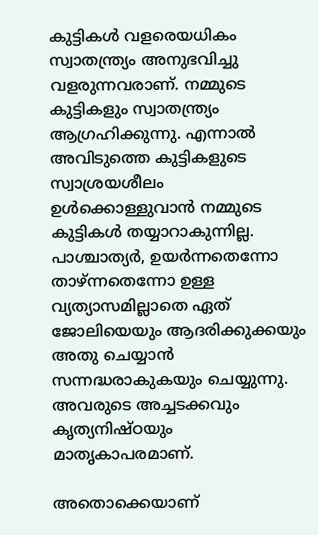കുട്ടികള്‍ വളരെയധികം സ്വാതന്ത്ര്യം അനുഭവിച്ചു വളരുന്നവരാണ്. നമ്മുടെ കുട്ടികളും സ്വാതന്ത്ര്യം ആഗ്രഹിക്കുന്നു. എന്നാല്‍ അവിടുത്തെ കുട്ടികളുടെ സ്വാശ്രയശീലം ഉള്‍ക്കൊള്ളുവാന്‍ നമ്മുടെ കുട്ടികള്‍ തയ്യാറാകുന്നില്ല. പാശ്ചാത്യര്‍, ഉയര്‍ന്നതെന്നോ താഴ്ന്നതെന്നോ ഉള്ള വ്യത്യാസമില്ലാതെ ഏത് ജോലിയെയും ആദരിക്കുക്കയും അതു ചെയ്യാന്‍ സന്നദ്ധരാകുകയും ചെയ്യുന്നു. അവരുടെ അച്ചടക്കവും കൃത്യനിഷ്ഠയും മാതൃകാപരമാണ്.

അതൊക്കെയാണ്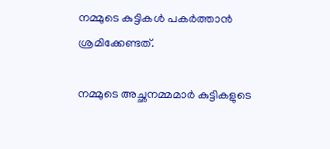നമ്മുടെ കുട്ടികള്‍ പകര്‍ത്താന്‍ ശ്രമിക്കേണ്ടത്.

നമ്മുടെ അച്ഛനമ്മമാര്‍ കുട്ടികളുടെ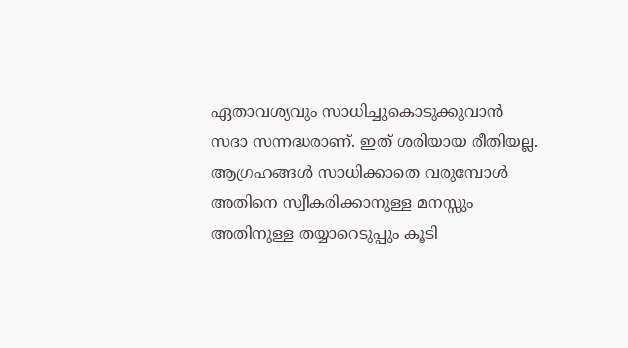ഏതാവശ്യവും സാധിച്ചുകൊടുക്കുവാന്‍ സദാ സന്നദ്ധരാണ്. ഇത് ശരിയായ രീതിയല്ല. ആഗ്രഹങ്ങള്‍ സാധിക്കാതെ വരുമ്പോള്‍ അതിനെ സ്വീകരിക്കാനുള്ള മനസ്സും അതിനുള്ള തയ്യാറെടുപ്പും കൂടി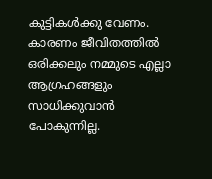കുട്ടികള്‍ക്കു വേണം. കാരണം ജീവിതത്തില്‍ ഒരിക്കലും നമ്മുടെ എല്ലാ ആഗ്രഹങ്ങളും സാധിക്കുവാന്‍ പോകുന്നില്ല.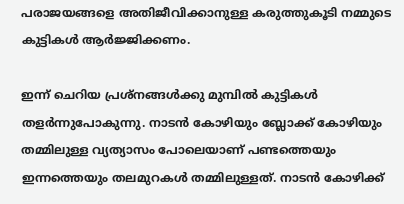പരാജയങ്ങളെ അതിജീവിക്കാനുള്ള കരുത്തുകൂടി നമ്മുടെ കുട്ടികള്‍ ആര്‍ജ്ജിക്കണം.

ഇന്ന് ചെറിയ പ്രശ്‌നങ്ങള്‍ക്കു മുമ്പില്‍ കുട്ടികള്‍ തളര്‍ന്നുപോകുന്നു. നാടന്‍ കോഴിയും ബ്ലോക്ക് കോഴിയും തമ്മിലുള്ള വ്യത്യാസം പോലെയാണ് പണ്ടത്തെയും ഇന്നത്തെയും തലമുറകള്‍ തമ്മിലുള്ളത്. നാടന്‍ കോഴിക്ക്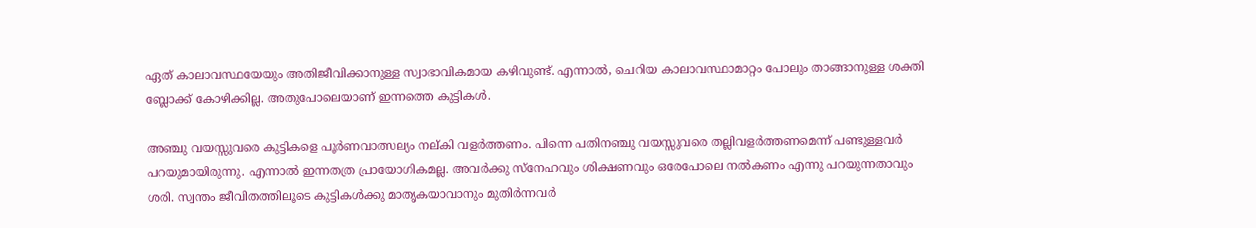ഏത് കാലാവസ്ഥയേയും അതിജീവിക്കാനുള്ള സ്വാഭാവികമായ കഴിവുണ്ട്. എന്നാല്‍, ചെറിയ കാലാവസ്ഥാമാറ്റം പോലും താങ്ങാനുള്ള ശക്തി ബ്ലോക്ക് കോഴിക്കില്ല. അതുപോലെയാണ് ഇന്നത്തെ കുട്ടികള്‍.

അഞ്ചു വയസ്സുവരെ കുട്ടികളെ പൂര്‍ണവാത്സല്യം നല്കി വളര്‍ത്തണം. പിന്നെ പതിനഞ്ചു വയസ്സുവരെ തല്ലിവളര്‍ത്തണമെന്ന് പണ്ടുള്ളവര്‍ പറയുമായിരുന്നു. എന്നാല്‍ ഇന്നതത്ര പ്രായോഗികമല്ല. അവര്‍ക്കു സ്‌നേഹവും ശിക്ഷണവും ഒരേപോലെ നല്‍കണം എന്നു പറയുന്നതാവും ശരി. സ്വന്തം ജീവിതത്തിലൂടെ കുട്ടികള്‍ക്കു മാതൃകയാവാനും മുതിര്‍ന്നവര്‍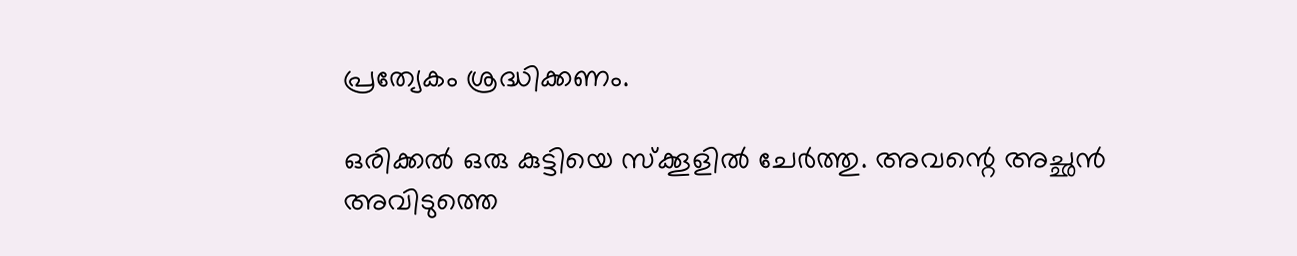പ്രത്യേകം ശ്രദ്ധിക്കണം.

ഒരിക്കല്‍ ഒരു കുട്ടിയെ സ്‌ക്കൂളില്‍ ചേര്‍ത്തു. അവന്റെ അച്ഛന്‍ അവിടുത്തെ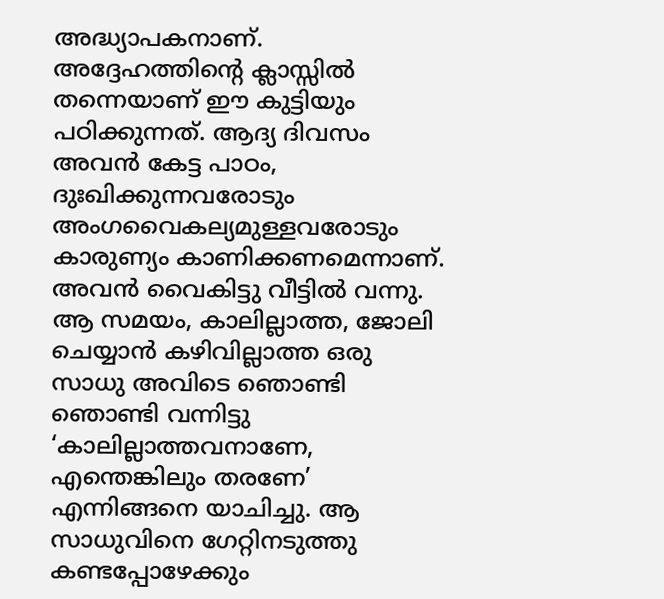അദ്ധ്യാപകനാണ്. അദ്ദേഹത്തിന്റെ ക്ലാസ്സില്‍ തന്നെയാണ് ഈ കുട്ടിയും പഠിക്കുന്നത്. ആദ്യ ദിവസം അവന്‍ കേട്ട പാഠം, ദുഃഖിക്കുന്നവരോടും അംഗവൈകല്യമുള്ളവരോടും കാരുണ്യം കാണിക്കണമെന്നാണ്. അവന്‍ വൈകിട്ടു വീട്ടില്‍ വന്നു. ആ സമയം, കാലില്ലാത്ത, ജോലി ചെയ്യാന്‍ കഴിവില്ലാത്ത ഒരു സാധു അവിടെ ഞൊണ്ടി ഞൊണ്ടി വന്നിട്ടു ‘കാലില്ലാത്തവനാണേ, എന്തെങ്കിലും തരണേ’ എന്നിങ്ങനെ യാചിച്ചു. ആ സാധുവിനെ ഗേറ്റിനടുത്തു കണ്ടപ്പോഴേക്കും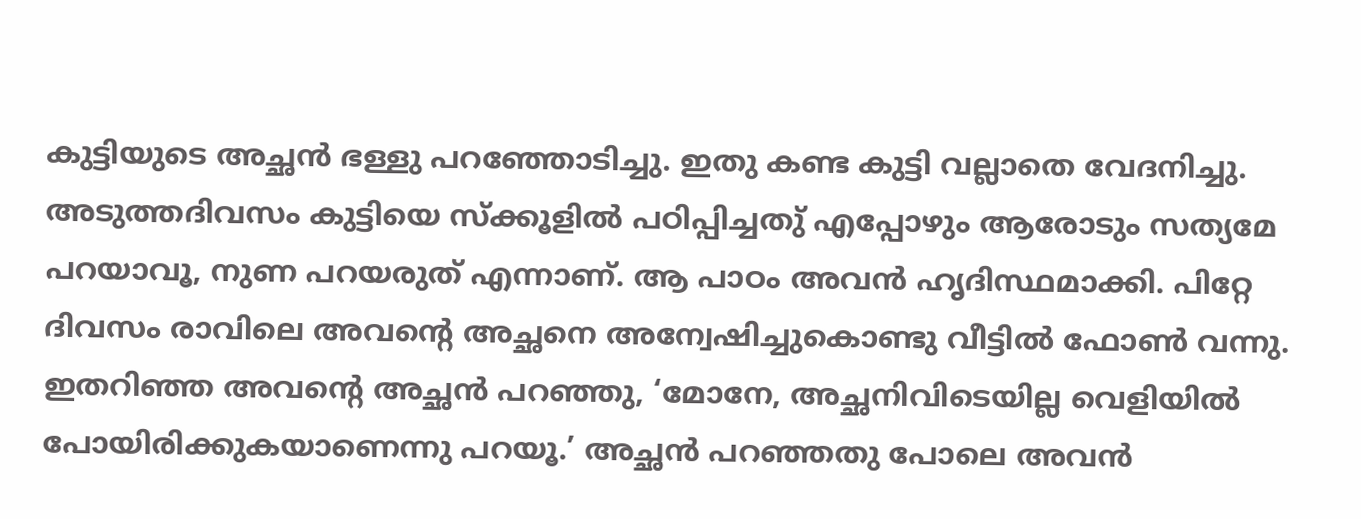കുട്ടിയുടെ അച്ഛന്‍ ഭള്ളു പറഞ്ഞോടിച്ചു. ഇതു കണ്ട കുട്ടി വല്ലാതെ വേദനിച്ചു. അടുത്തദിവസം കുട്ടിയെ സ്‌ക്കൂളില്‍ പഠിപ്പിച്ചതു് എപ്പോഴും ആരോടും സത്യമേ പറയാവൂ, നുണ പറയരുത് എന്നാണ്. ആ പാഠം അവന്‍ ഹൃദിസ്ഥമാക്കി. പിറ്റേ ദിവസം രാവിലെ അവന്റെ അച്ഛനെ അന്വേഷിച്ചുകൊണ്ടു വീട്ടില്‍ ഫോണ്‍ വന്നു. ഇതറിഞ്ഞ അവന്റെ അച്ഛന്‍ പറഞ്ഞു, ‘മോനേ, അച്ഛനിവിടെയില്ല വെളിയില്‍ പോയിരിക്കുകയാണെന്നു പറയൂ.’ അച്ഛന്‍ പറഞ്ഞതു പോലെ അവന്‍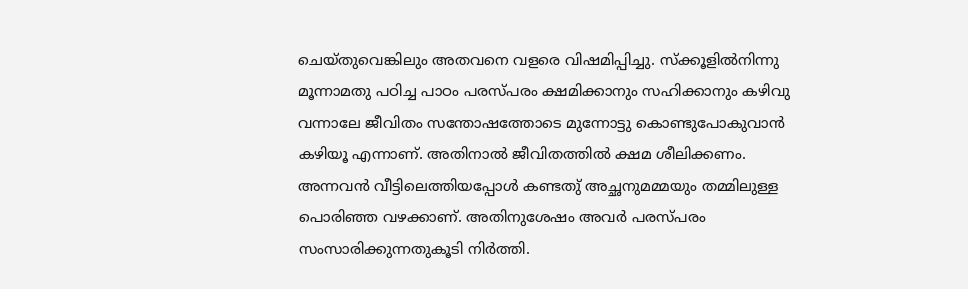ചെയ്തുവെങ്കിലും അതവനെ വളരെ വിഷമിപ്പിച്ചു. സ്‌ക്കൂളില്‍നിന്നു മൂന്നാമതു പഠിച്ച പാഠം പരസ്പരം ക്ഷമിക്കാനും സഹിക്കാനും കഴിവു വന്നാലേ ജീവിതം സന്തോഷത്തോടെ മുന്നോട്ടു കൊണ്ടുപോകുവാന്‍ കഴിയൂ എന്നാണ്. അതിനാല്‍ ജീവിതത്തില്‍ ക്ഷമ ശീലിക്കണം. അന്നവന്‍ വീട്ടിലെത്തിയപ്പോള്‍ കണ്ടതു് അച്ഛനുമമ്മയും തമ്മിലുള്ള പൊരിഞ്ഞ വഴക്കാണ്. അതിനുശേഷം അവര്‍ പരസ്പരം സംസാരിക്കുന്നതുകൂടി നിര്‍ത്തി.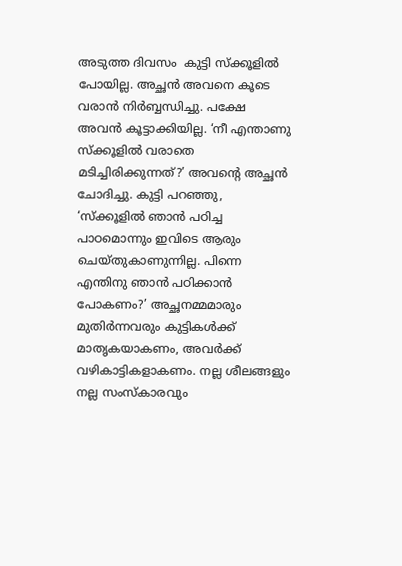അടുത്ത ദിവസം  കുട്ടി സ്‌ക്കൂളില്‍ പോയില്ല. അച്ഛന്‍ അവനെ കൂടെ വരാന്‍ നിര്‍ബ്ബന്ധിച്ചു. പക്ഷേ അവന്‍ കൂട്ടാക്കിയില്ല. ‘നീ എന്താണു സ്‌ക്കൂളില്‍ വരാതെ മടിച്ചിരിക്കുന്നത്?’ അവന്റെ അച്ഛന്‍ ചോദിച്ചു. കുട്ടി പറഞ്ഞു, ‘സ്‌ക്കൂളില്‍ ഞാന്‍ പഠിച്ച പാഠമൊന്നും ഇവിടെ ആരും ചെയ്തുകാണുന്നില്ല. പിന്നെ എന്തിനു ഞാന്‍ പഠിക്കാന്‍ പോകണം?’ അച്ഛനമ്മമാരും മുതിര്‍ന്നവരും കുട്ടികള്‍ക്ക് മാതൃകയാകണം, അവര്‍ക്ക് വഴികാട്ടികളാകണം. നല്ല ശീലങ്ങളും നല്ല സംസ്‌കാരവും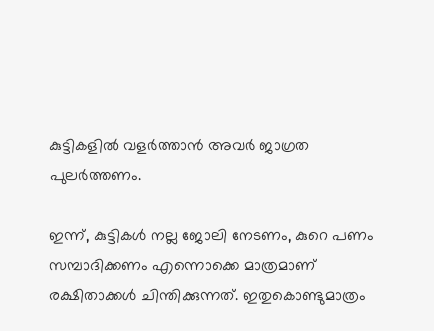കുട്ടികളില്‍ വളര്‍ത്താന്‍ അവര്‍ ജാഗ്രത പുലര്‍ത്തണം.

ഇന്ന്, കുട്ടികള്‍ നല്ല ജോലി നേടണം, കുറെ പണം സമ്പാദിക്കണം എന്നൊക്കെ മാത്രമാണ് രക്ഷിതാക്കള്‍ ചിന്തിക്കുന്നത്. ഇതുകൊണ്ടുമാത്രം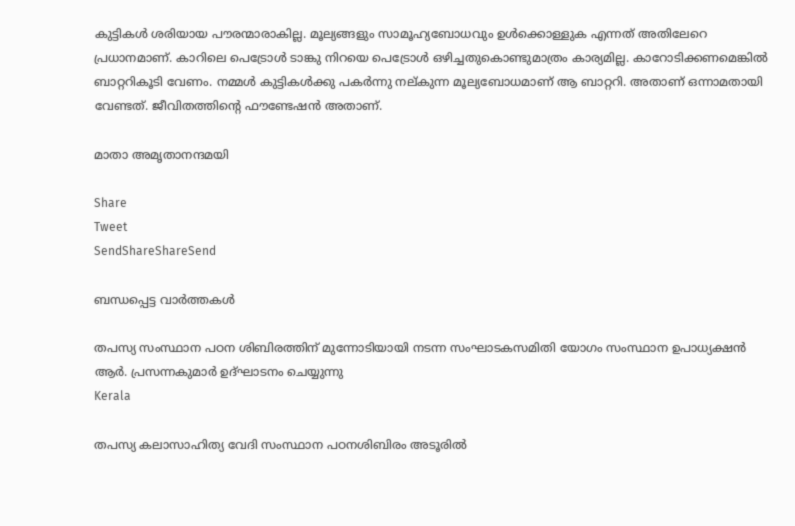കുട്ടികള്‍ ശരിയായ പൗരന്മാരാകില്ല. മൂല്യങ്ങളും സാമൂഹ്യബോധവും ഉള്‍ക്കൊള്ളുക എന്നത് അതിലേറെ പ്രധാനമാണ്. കാറിലെ പെട്രോള്‍ ടാങ്കു നിറയെ പെട്രോള്‍ ഒഴിച്ചതുകൊണ്ടുമാത്രം കാര്യമില്ല. കാറോടിക്കണമെങ്കില്‍ ബാറ്ററികൂടി വേണം. നമ്മള്‍ കുട്ടികള്‍ക്കു പകര്‍ന്നു നല്കുന്ന മൂല്യബോധമാണ് ആ ബാറ്ററി. അതാണ് ഒന്നാമതായി വേണ്ടത്. ജീവിതത്തിന്റെ ഫൗണ്ടേഷന്‍ അതാണ്.

മാതാ അമൃതാനന്ദമയി

Share
Tweet
SendShareShareSend

ബന്ധപ്പെട്ട വാര്‍ത്തകള്‍

തപസ്യ സംസ്ഥാന പഠന ശിബിരത്തിന് മുന്നോടിയായി നടന്ന സംഘാടകസമിതി യോഗം സംസ്ഥാന ഉപാധ്യക്ഷന്‍ ആര്‍. പ്രസന്നകുമാര്‍ ഉദ്ഘാടനം ചെയ്യുന്നു
Kerala

തപസ്യ കലാസാഹിത്യ വേദി സംസ്ഥാന പഠനശിബിരം അടൂരില്‍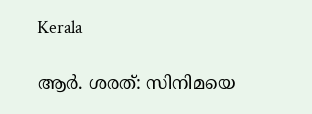Kerala

ആര്‍. ശരത്: സിനിമയെ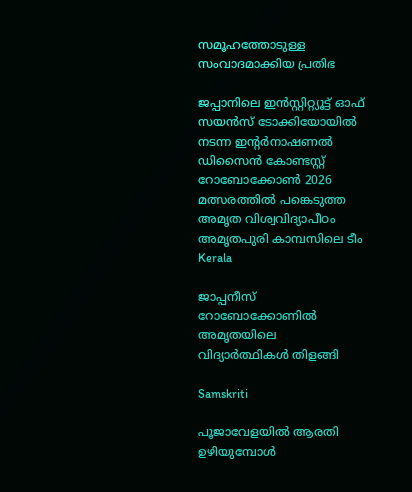സമൂഹത്തോടുള്ള സംവാദമാക്കിയ പ്രതിഭ

ജപ്പാനിലെ ഇന്‍സ്റ്റിറ്റ്യൂട്ട് ഓഫ് സയന്‍സ് ടോക്കിയോയില്‍ നടന്ന ഇന്റര്‍നാഷണല്‍ ഡിസൈന്‍ കോണ്ടസ്റ്റ് റോബോക്കോണ്‍ 2026 മത്സരത്തില്‍ പങ്കെടുത്ത അമൃത വിശ്വവിദ്യാപീഠം അമൃതപുരി കാമ്പസിലെ ടീം
Kerala

ജാപ്പനീസ് റോബോക്കോണില്‍ അമൃതയിലെ വിദ്യാര്‍ത്ഥികള്‍ തിളങ്ങി

Samskriti

പൂജാവേളയില്‍ ആരതി ഉഴിയുമ്പോള്‍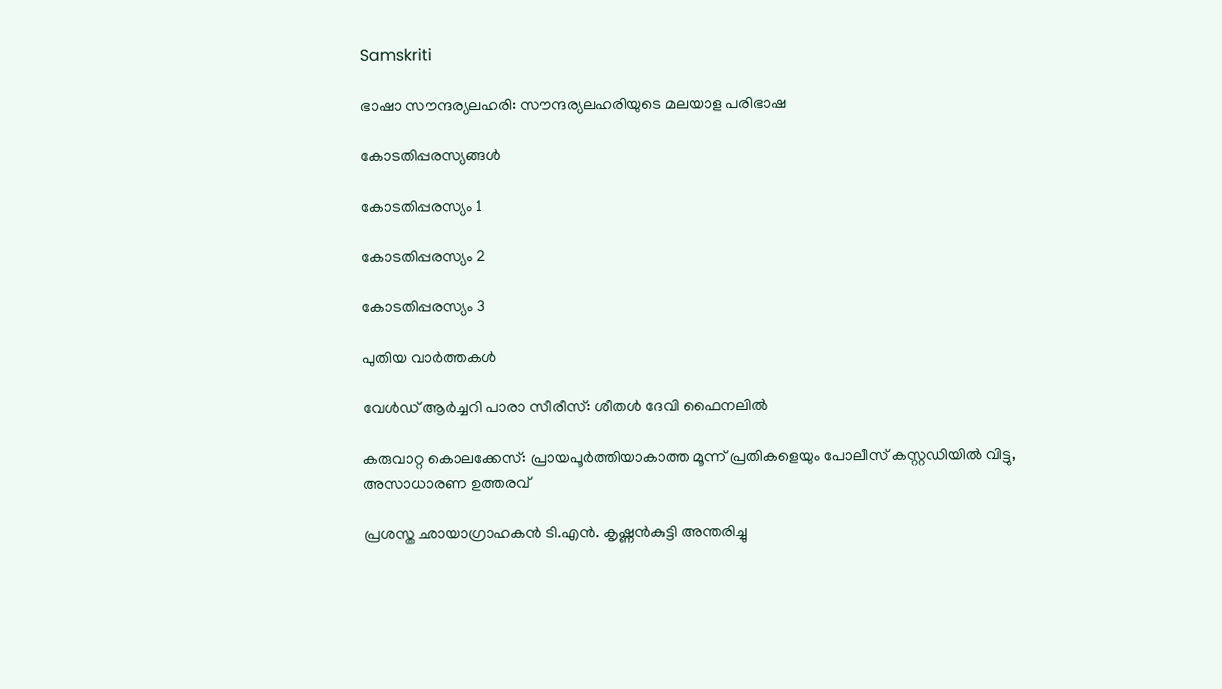Samskriti

ഭാഷാ സൗന്ദര്യലഹരി: സൗന്ദര്യലഹരിയുടെ മലയാള പരിഭാഷ

കോടതിപ്പരസ്യങ്ങള്‍

കോടതിപ്പരസ്യം 1

കോടതിപ്പരസ്യം 2

കോടതിപ്പരസ്യം 3

പുതിയ വാര്‍ത്തകള്‍

വേൾഡ് ആർച്ചറി പാരാ സീരീസ്: ശീതൾ ദേവി ഫൈനലിൽ

കരുവാറ്റ കൊലക്കേസ്: പ്രായപൂര്‍ത്തിയാകാത്ത മൂന്ന് പ്രതികളെയും പോലീസ് കസ്റ്റഡിയില്‍ വിട്ടു, അസാധാരണ ഉത്തരവ്

പ്രശസ്ത ഛായാഗ്രാഹകന്‍ ടി.എന്‍. കൃഷ്ണന്‍കുട്ടി അന്തരിച്ചു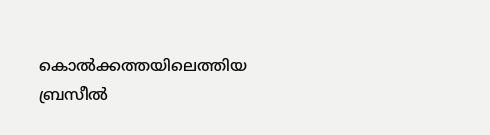കൊല്‍ക്കത്തയിലെത്തിയ ബ്രസീല്‍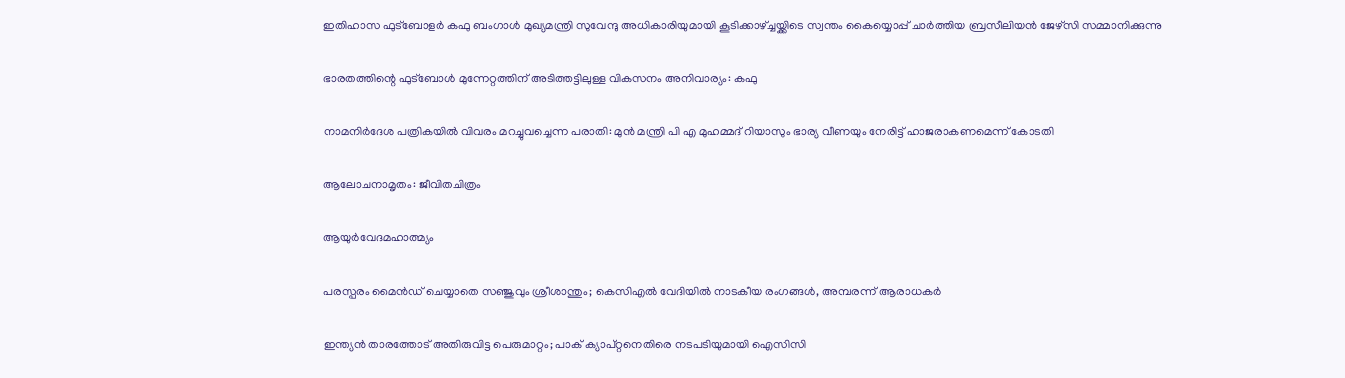ഇതിഹാസ ഫുട്‌ബോളര്‍ കഫു ബംഗാള്‍ മുഖ്യമന്ത്രി സുവേന്ദു അധികാരിയുമായി കൂടിക്കാഴ്ച്ചയ്ക്കിടെ സ്വന്തം കൈയ്യൊപ്പ് ചാര്‍ത്തിയ ബ്രസീലിയന്‍ ജേഴ്‌സി സമ്മാനിക്കുന്നു

ഭാരതത്തിന്റെ ഫുട്‌ബോള്‍ മുന്നേറ്റത്തിന് അടിത്തട്ടിലുള്ള വികസനം അനിവാര്യം: കഫു

നാമനിര്‍ദേശ പത്രികയിൽ വിവരം മറച്ചുവച്ചെന്ന പരാതി: മുന്‍ മന്ത്രി പി എ മുഹമ്മദ് റിയാസും ഭാര്യ വീണയും നേരിട്ട് ഹാജരാകണമെന്ന് കോടതി

ആലോചനാമൃതം: ജീവിതചിത്രം

ആയുര്‍വേദമഹാത്മ്യം

പരസ്പരം മൈൻഡ് ചെയ്യാതെ സഞ്ജുവും ശ്രീശാന്തും; കെസിഎൽ വേദിയിൽ നാടകീയ രംഗങ്ങൾ, അമ്പരന്ന് ആരാധകർ

ഇന്ത്യൻ താരത്തോട് അതിരുവിട്ട പെരുമാറ്റം; പാക് ക്യാപ്റ്റനെതിരെ നടപടിയുമായി ഐസിസി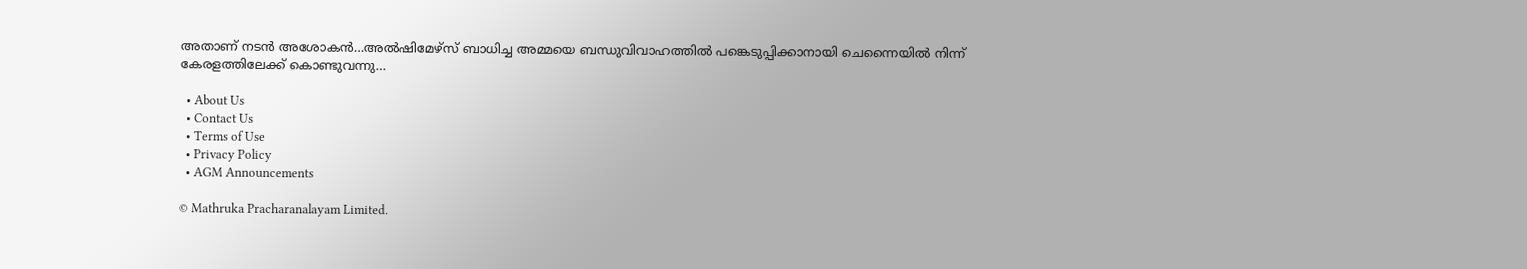അതാണ് നടന്‍ അശോകന്‍…അൽഷിമേഴ്‌സ് ബാധിച്ച അമ്മയെ ബന്ധുവിവാഹത്തിൽ പങ്കെടുപ്പിക്കാനായി ചെന്നൈയിൽ നിന്ന് കേരളത്തിലേക്ക് കൊണ്ടുവന്നു…

  • About Us
  • Contact Us
  • Terms of Use
  • Privacy Policy
  • AGM Announcements

© Mathruka Pracharanalayam Limited.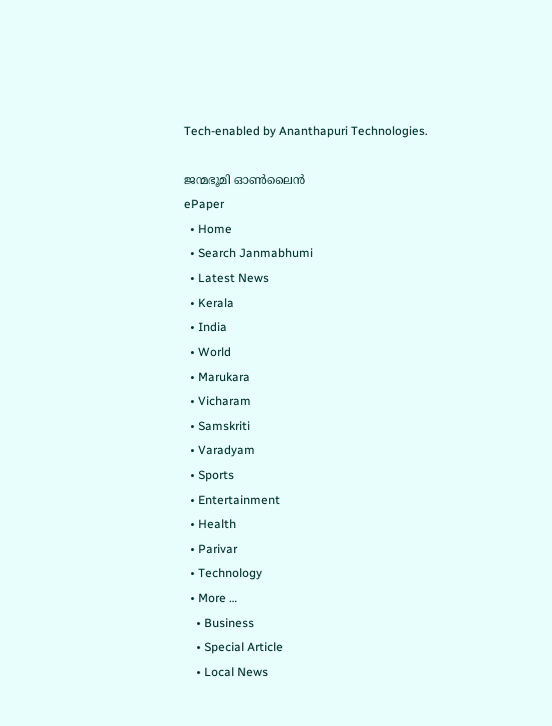Tech-enabled by Ananthapuri Technologies.

ജന്മഭൂമി ഓണ്‍ലൈന്‍
ePaper
  • Home
  • Search Janmabhumi
  • Latest News
  • Kerala
  • India
  • World
  • Marukara
  • Vicharam
  • Samskriti
  • Varadyam
  • Sports
  • Entertainment
  • Health
  • Parivar
  • Technology
  • More …
    • Business
    • Special Article
    • Local News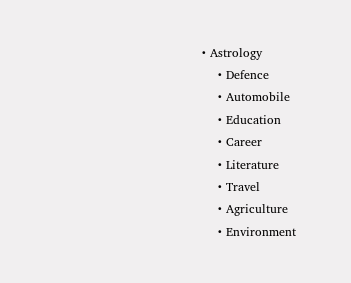• Astrology
    • Defence
    • Automobile
    • Education
    • Career
    • Literature
    • Travel
    • Agriculture
    • Environment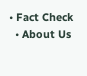• Fact Check
  • About Us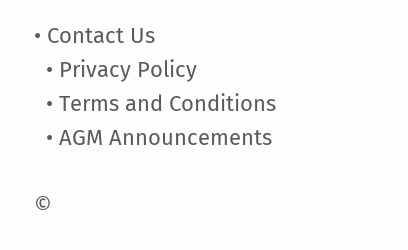• Contact Us
  • Privacy Policy
  • Terms and Conditions
  • AGM Announcements

©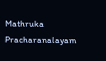Mathruka Pracharanalayam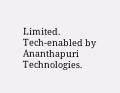Limited.
Tech-enabled by Ananthapuri Technologies.